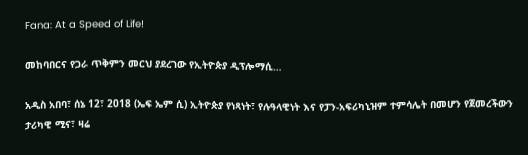Fana: At a Speed of Life!

መከባበርና የጋራ ጥቅምን መርህ ያደረገው የኢትዮጵያ ዲፕሎማሲ…

አዲስ አበባ፣ ሰኔ 12፣ 2018 (ኤፍ ኤም ሲ) ኢትዮጵያ የነጻነት፣ የሉዓላዊነት እና የፓን-አፍሪካኒዝም ተምሳሌት በመሆን የጀመረችውን ታሪካዊ ሚና፣ ዛሬ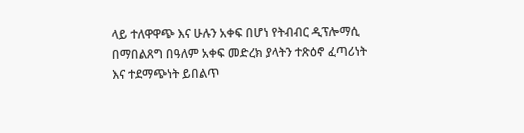ላይ ተለዋዋጭ እና ሁሉን አቀፍ በሆነ የትብብር ዲፕሎማሲ በማበልጸግ በዓለም አቀፍ መድረክ ያላትን ተጽዕኖ ፈጣሪነት እና ተደማጭነት ይበልጥ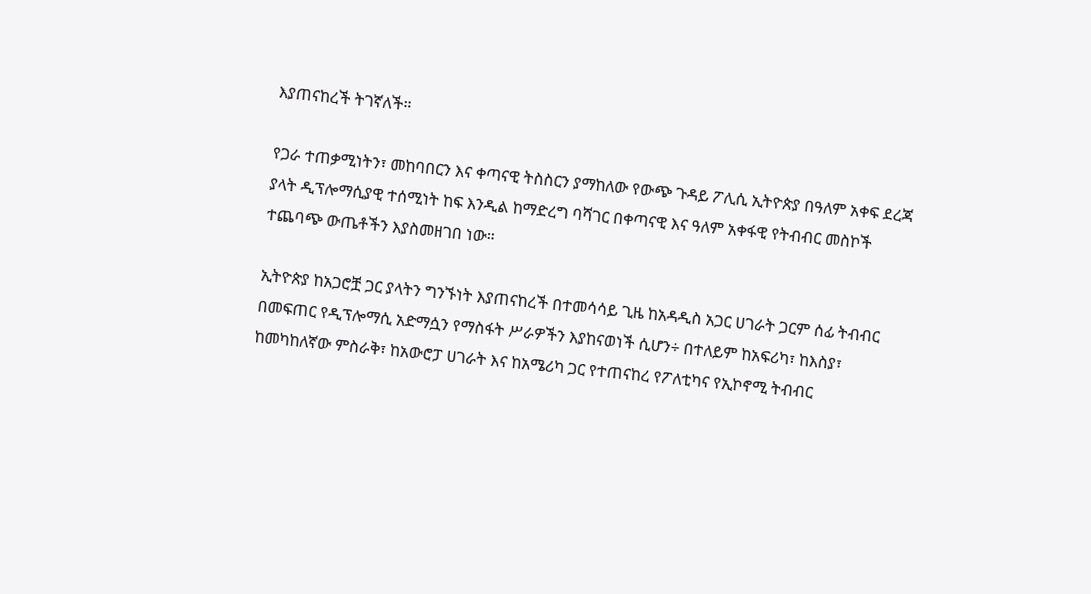እያጠናከረች ትገኛለች።

የጋራ ተጠቃሚነትን፣ መከባበርን እና ቀጣናዊ ትስስርን ያማከለው የውጭ ጉዳይ ፖሊሲ ኢትዮጵያ በዓለም አቀፍ ደረጃ ያላት ዲፕሎማሲያዊ ተሰሚነት ከፍ እንዲል ከማድረግ ባሻገር በቀጣናዊ እና ዓለም አቀፋዊ የትብብር መስኮች ተጨባጭ ውጤቶችን እያስመዘገበ ነው።

ኢትዮጵያ ከአጋሮቿ ጋር ያላትን ግንኙነት እያጠናከረች በተመሳሳይ ጊዜ ከአዳዲስ አጋር ሀገራት ጋርም ሰፊ ትብብር በመፍጠር የዲፕሎማሲ አድማሷን የማስፋት ሥራዎችን እያከናወነች ሲሆን÷ በተለይም ከአፍሪካ፣ ከእስያ፣ ከመካከለኛው ምስራቅ፣ ከአውሮፓ ሀገራት እና ከአሜሪካ ጋር የተጠናከረ የፖለቲካና የኢኮኖሚ ትብብር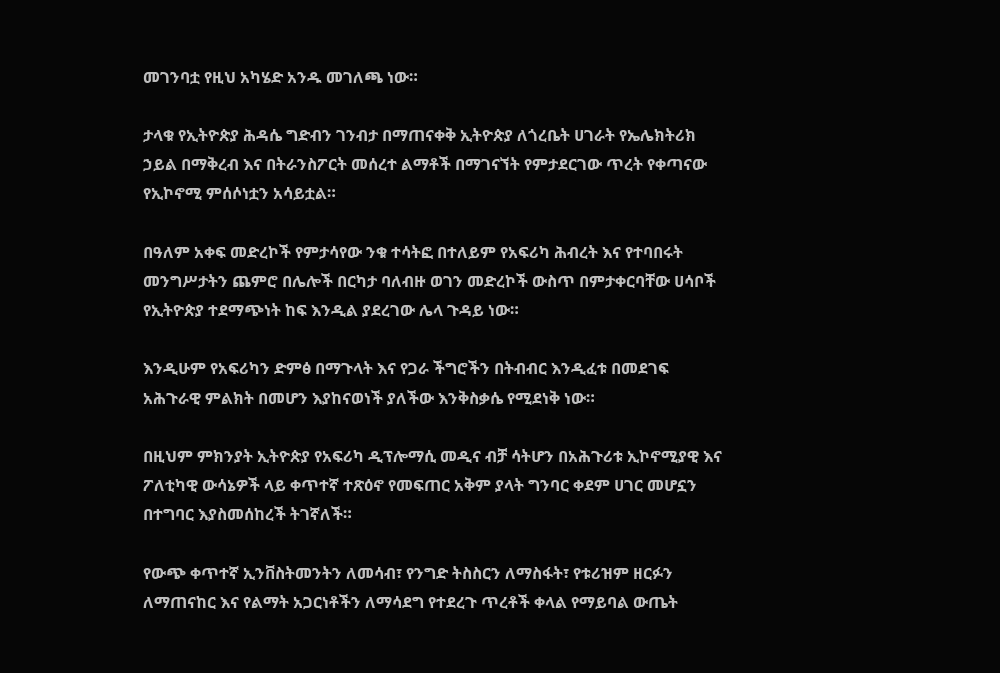መገንባቷ የዚህ አካሄድ አንዱ መገለጫ ነው።

ታላቁ የኢትዮጵያ ሕዳሴ ግድብን ገንብታ በማጠናቀቅ ኢትዮጵያ ለጎረቤት ሀገራት የኤሌክትሪክ ኃይል በማቅረብ እና በትራንስፖርት መሰረተ ልማቶች በማገናኘት የምታደርገው ጥረት የቀጣናው የኢኮኖሚ ምሰሶነቷን አሳይቷል።

በዓለም አቀፍ መድረኮች የምታሳየው ንቁ ተሳትፎ በተለይም የአፍሪካ ሕብረት እና የተባበሩት መንግሥታትን ጨምሮ በሌሎች በርካታ ባለብዙ ወገን መድረኮች ውስጥ በምታቀርባቸው ሀሳቦች የኢትዮጵያ ተደማጭነት ከፍ እንዲል ያደረገው ሌላ ጉዳይ ነው።

እንዲሁም የአፍሪካን ድምፅ በማጉላት እና የጋራ ችግሮችን በትብብር እንዲፈቱ በመደገፍ አሕጉራዊ ምልክት በመሆን እያከናወነች ያለችው እንቅስቃሴ የሚደነቅ ነው።

በዚህም ምክንያት ኢትዮጵያ የአፍሪካ ዲፕሎማሲ መዲና ብቻ ሳትሆን በአሕጉሪቱ ኢኮኖሚያዊ እና ፖለቲካዊ ውሳኔዎች ላይ ቀጥተኛ ተጽዕኖ የመፍጠር አቅም ያላት ግንባር ቀደም ሀገር መሆኗን በተግባር እያስመሰከረች ትገኛለች።

የውጭ ቀጥተኛ ኢንቨስትመንትን ለመሳብ፣ የንግድ ትስስርን ለማስፋት፣ የቱሪዝም ዘርፉን ለማጠናከር እና የልማት አጋርነቶችን ለማሳደግ የተደረጉ ጥረቶች ቀላል የማይባል ውጤት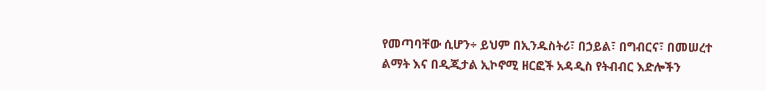የመጣባቸው ሲሆን÷ ይህም በኢንዱስትሪ፣ በኃይል፣ በግብርና፣ በመሠረተ ልማት እና በዲጂታል ኢኮኖሚ ዘርፎች አዳዲስ የትብብር እድሎችን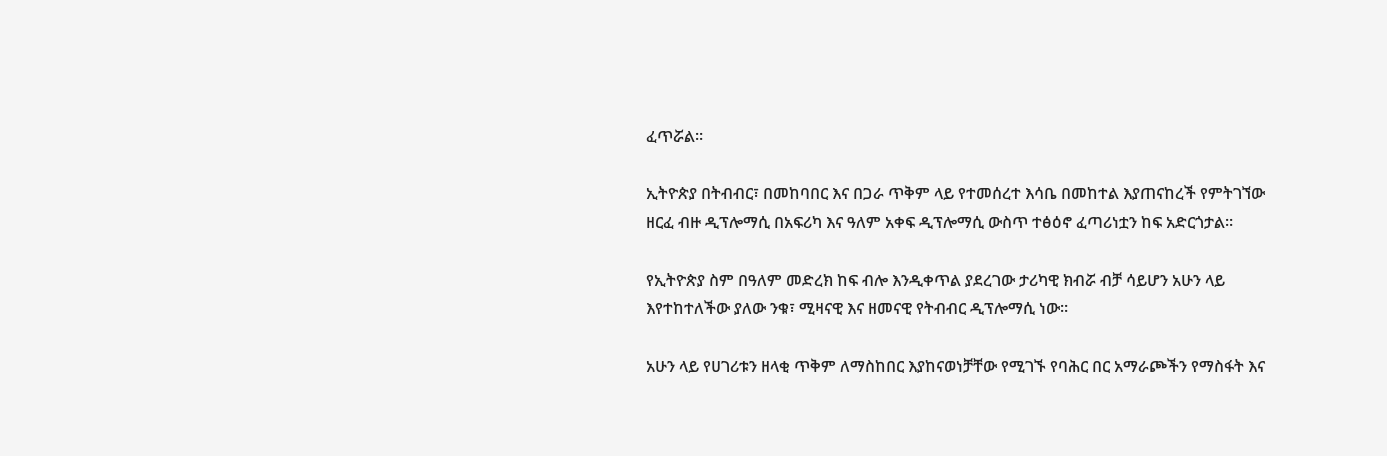ፈጥሯል።

ኢትዮጵያ በትብብር፣ በመከባበር እና በጋራ ጥቅም ላይ የተመሰረተ እሳቤ በመከተል እያጠናከረች የምትገኘው ዘርፈ ብዙ ዲፕሎማሲ በአፍሪካ እና ዓለም አቀፍ ዲፕሎማሲ ውስጥ ተፅዕኖ ፈጣሪነቷን ከፍ አድርጎታል።

የኢትዮጵያ ስም በዓለም መድረክ ከፍ ብሎ እንዲቀጥል ያደረገው ታሪካዊ ክብሯ ብቻ ሳይሆን አሁን ላይ እየተከተለችው ያለው ንቁ፣ ሚዛናዊ እና ዘመናዊ የትብብር ዲፕሎማሲ ነው።

አሁን ላይ የሀገሪቱን ዘላቂ ጥቅም ለማስከበር እያከናወነቻቸው የሚገኙ የባሕር በር አማራጮችን የማስፋት እና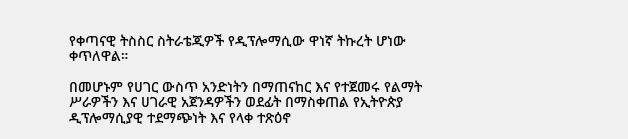የቀጣናዊ ትስስር ስትራቴጂዎች የዲፕሎማሲው ዋነኛ ትኩረት ሆነው ቀጥለዋል።

በመሆኑም የሀገር ውስጥ አንድነትን በማጠናከር እና የተጀመሩ የልማት ሥራዎችን እና ሀገራዊ አጀንዳዎችን ወደፊት በማስቀጠል የኢትዮጵያ ዲፕሎማሲያዊ ተደማጭነት እና የላቀ ተጽዕኖ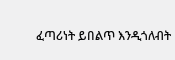ፈጣሪነት ይበልጥ እንዲጎለብት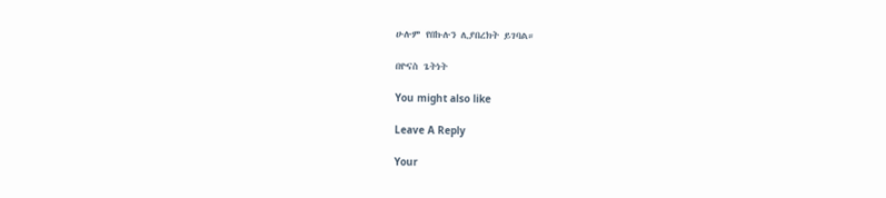ሁሉም የበኩሉን ሊያበረክት ይገባል።

በዮናስ ጌትነት

You might also like

Leave A Reply

Your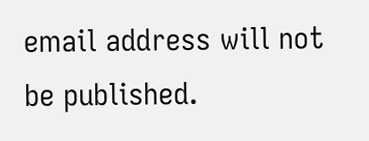email address will not be published.